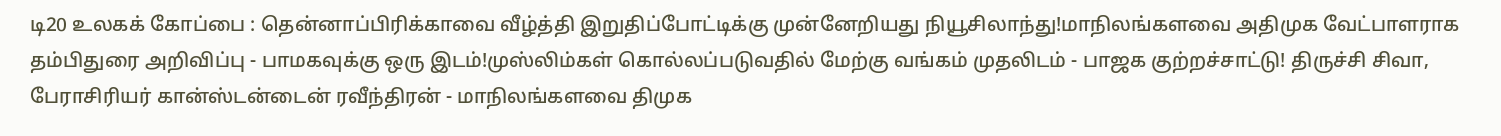டி20 உலகக் கோப்பை : தென்னாப்பிரிக்காவை வீழ்த்தி இறுதிப்போட்டிக்கு முன்னேறியது நியூசிலாந்து!மாநிலங்களவை அதிமுக வேட்பாளராக தம்பிதுரை அறிவிப்பு - பாமகவுக்கு ஒரு இடம்!முஸ்லிம்கள் கொல்லப்படுவதில் மேற்கு வங்கம் முதலிடம் - பாஜக குற்றச்சாட்டு! திருச்சி சிவா, பேராசிரியர் கான்ஸ்டன்டைன் ரவீந்திரன் - மாநிலங்களவை திமுக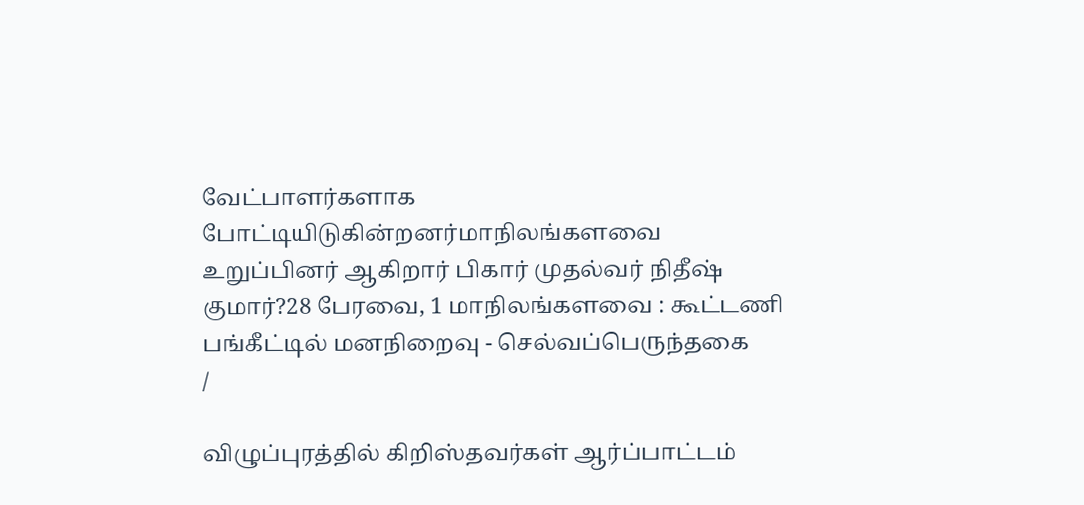வேட்பாளர்களாக போட்டியிடுகின்றனர்மாநிலங்களவை உறுப்பினர் ஆகிறார் பிகார் முதல்வர் நிதீஷ் குமார்?28 பேரவை, 1 மாநிலங்களவை : கூட்டணி பங்கீட்டில் மனநிறைவு - செல்வப்பெருந்தகை
/

விழுப்புரத்தில் கிறிஸ்தவர்கள் ஆர்ப்பாட்டம்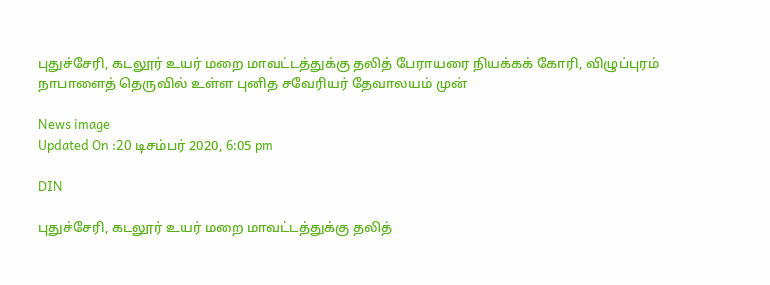புதுச்சேரி, கடலூர் உயர் மறை மாவட்டத்துக்கு தலித் பேராயரை நியக்கக் கோரி, விழுப்புரம் நாபாளைத் தெருவில் உள்ள புனித சவேரியர் தேவாலயம் முன்

News image
Updated On :20 டிசம்பர் 2020, 6:05 pm

DIN

புதுச்சேரி, கடலூர் உயர் மறை மாவட்டத்துக்கு தலித்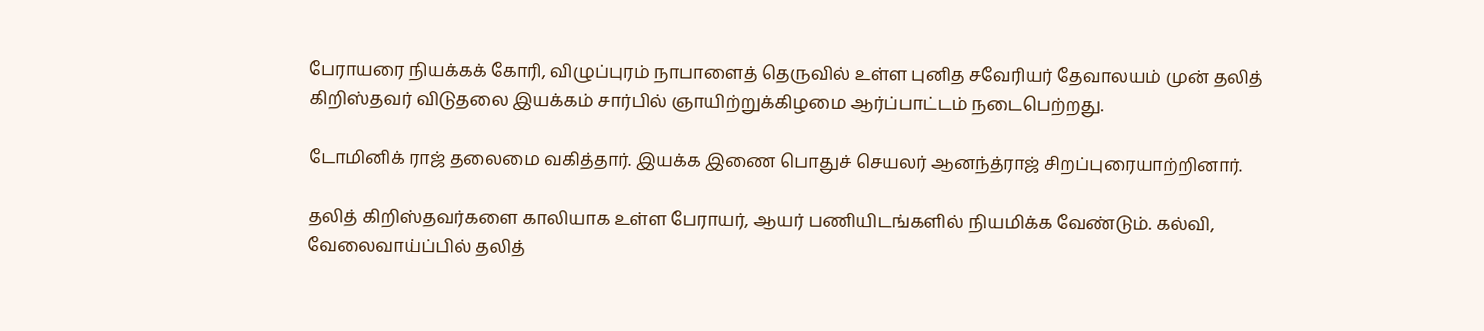பேராயரை நியக்கக் கோரி, விழுப்புரம் நாபாளைத் தெருவில் உள்ள புனித சவேரியர் தேவாலயம் முன் தலித் கிறிஸ்தவர் விடுதலை இயக்கம் சார்பில் ஞாயிற்றுக்கிழமை ஆர்ப்பாட்டம் நடைபெற்றது.

டோமினிக் ராஜ் தலைமை வகித்தார். இயக்க இணை பொதுச் செயலர் ஆனந்த்ராஜ் சிறப்புரையாற்றினார்.

தலித் கிறிஸ்தவர்களை காலியாக உள்ள பேராயர், ஆயர் பணியிடங்களில் நியமிக்க வேண்டும். கல்வி, வேலைவாய்ப்பில் தலித்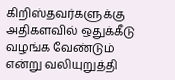கிறிஸ்தவர்களுக்கு அதிகளவில் ஒதுக்கீடு வழங்க வேண்டும் என்று வலியுறுத்தி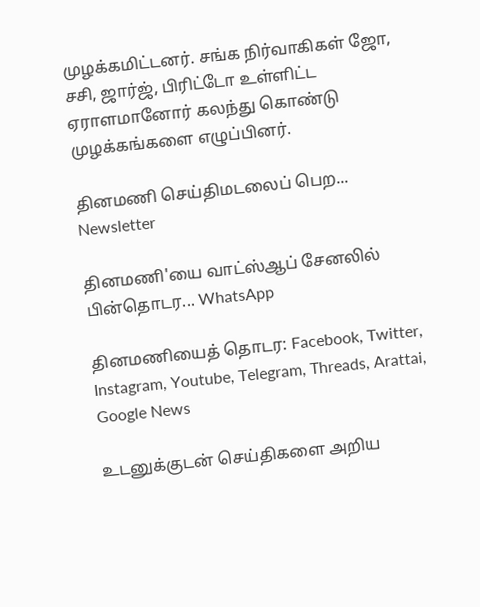முழக்கமிட்டனர். சங்க நிர்வாகிகள் ஜோ, சசி, ஜார்ஜ், பிரிட்டோ உள்ளிட்ட ஏராளமானோர் கலந்து கொண்டு முழக்கங்களை எழுப்பினர்.

தினமணி செய்திமடலைப் பெற... Newsletter

தினமணி'யை வாட்ஸ்ஆப் சேனலில் பின்தொடர... WhatsApp

தினமணியைத் தொடர: Facebook, Twitter, Instagram, Youtube, Telegram, Threads, Arattai, Google News

உடனுக்குடன் செய்திகளை அறிய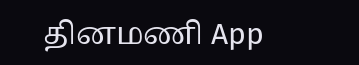தினமணி App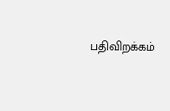பதிவிறக்கம்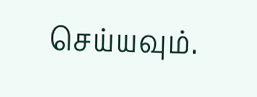செய்யவும்.